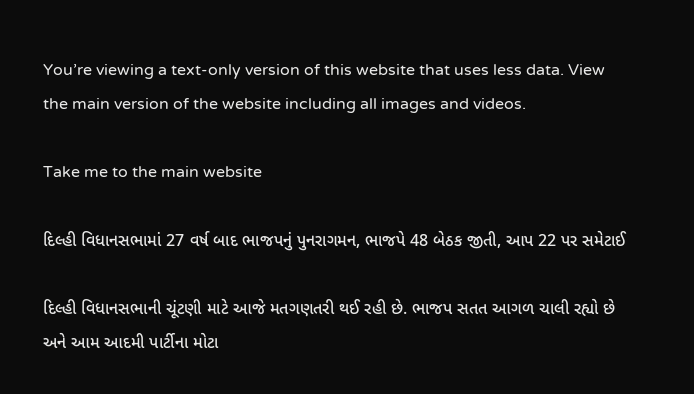You’re viewing a text-only version of this website that uses less data. View the main version of the website including all images and videos.

Take me to the main website

દિલ્હી વિધાનસભામાં 27 વર્ષ બાદ ભાજપનું પુનરાગમન, ભાજપે 48 બેઠક જીતી, આપ 22 પર સમેટાઈ

દિલ્હી વિધાનસભાની ચૂંટણી માટે આજે મતગણતરી થઈ રહી છે. ભાજપ સતત આગળ ચાલી રહ્યો છે અને આમ આદમી પાર્ટીના મોટા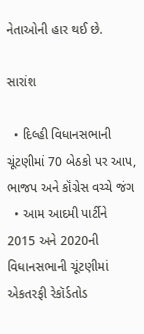નેતાઓની હાર થઈ છે.

સારાંશ

  • દિલ્હી વિધાનસભાની ચૂંટણીમાં 70 બેઠકો પર આપ, ભાજપ અને કૉંગ્રેસ વચ્ચે જંગ
  • આમ આદમી પાર્ટીને 2015 અને 2020ની વિધાનસભાની ચૂંટણીમાં એકતરફી રેકૉર્ડતોડ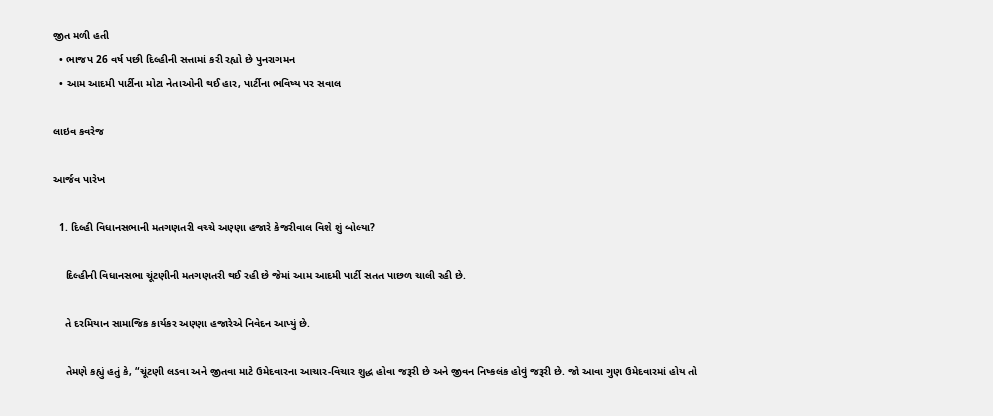જીત મળી હતી
  • ભાજપ 26 વર્ષ પછી દિલ્હીની સત્તામાં કરી રહ્યો છે પુનરાગમન
  • આમ આદમી પાર્ટીના મોટા નેતાઓની થઈ હાર, પાર્ટીના ભવિષ્ય પર સવાલ

લાઇવ કવરેજ

આર્જવ પારેખ

  1. દિલ્હી વિધાનસભાની મતગણતરી વચ્ચે અણ્ણા હજારે કેજરીવાલ વિશે શું બોલ્યા?

    દિલ્હીની વિધાનસભા ચૂંટણીની મતગણતરી થઈ રહી છે જેમાં આમ આદમી પાર્ટી સતત પાછળ ચાલી રહી છે.

    તે દરમિયાન સામાજિક કાર્યકર અણ્ણા હજારેએ નિવેદન આપ્યું છે.

    તેમણે કહ્યું હતું કે, “ચૂંટણી લડવા અને જીતવા માટે ઉમેદવારના આચાર-વિચાર શુદ્ધ હોવા જરૂરી છે અને જીવન નિષ્કલંક હોવું જરૂરી છે. જો આવા ગુણ ઉમેદવારમાં હોય તો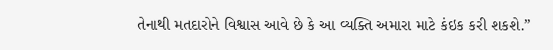તેનાથી મતદારોને વિશ્વાસ આવે છે કે આ વ્યક્તિ અમારા માટે કંઇક કરી શકશે.”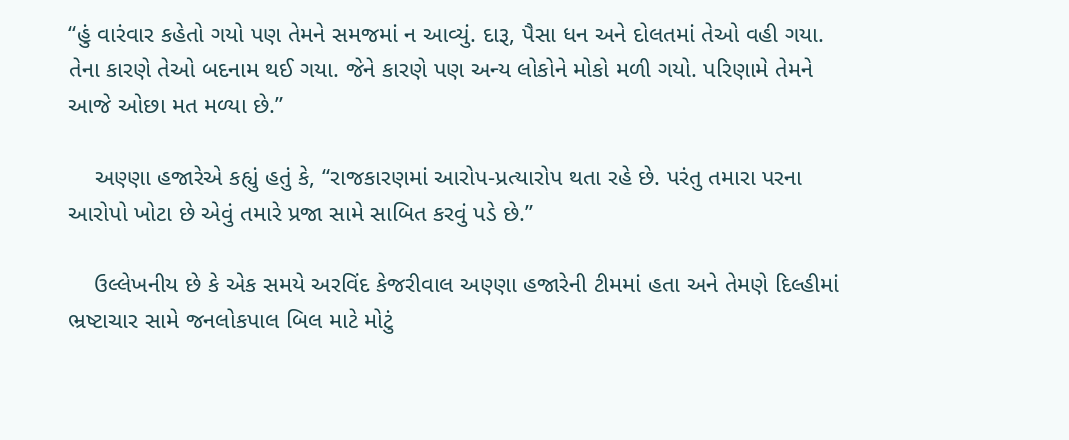“હું વારંવાર કહેતો ગયો પણ તેમને સમજમાં ન આવ્યું. દારૂ, પૈસા ધન અને દોલતમાં તેઓ વહી ગયા. તેના કારણે તેઓ બદનામ થઈ ગયા. જેને કારણે પણ અન્ય લોકોને મોકો મળી ગયો. પરિણામે તેમને આજે ઓછા મત મળ્યા છે.”

    અણ્ણા હજારેએ કહ્યું હતું કે, “રાજકારણમાં આરોપ-પ્રત્યારોપ થતા રહે છે. પરંતુ તમારા પરના આરોપો ખોટા છે એવું તમારે પ્રજા સામે સાબિત કરવું પડે છે.”

    ઉલ્લેખનીય છે કે એક સમયે અરવિંદ કેજરીવાલ અણ્ણા હજારેની ટીમમાં હતા અને તેમણે દિલ્હીમાં ભ્રષ્ટાચાર સામે જનલોકપાલ બિલ માટે મોટું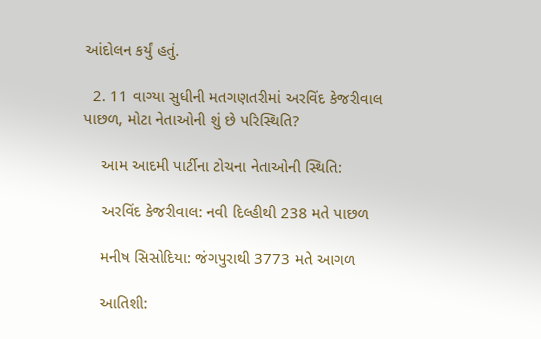આંદોલન કર્યું હતું.

  2. 11 વાગ્યા સુધીની મતગણતરીમાં અરવિંદ કેજરીવાલ પાછળ, મોટા નેતાઓની શું છે પરિસ્થિતિ?

    આમ આદમી પાર્ટીના ટોચના નેતાઓની સ્થિતિ:

    અરવિંદ કેજરીવાલ: નવી દિલ્હીથી 238 મતે પાછળ

    મનીષ સિસોદિયા: જંગપુરાથી 3773 મતે આગળ

    આતિશી: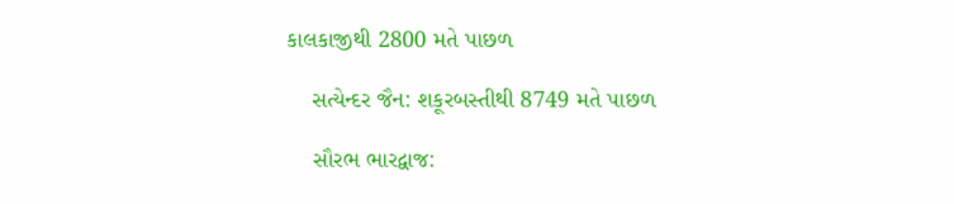કાલકાજીથી 2800 મતે પાછળ

    સત્યેન્દર જૈન: શકૂરબસ્તીથી 8749 મતે પાછળ

    સૌરભ ભારદ્વાજ: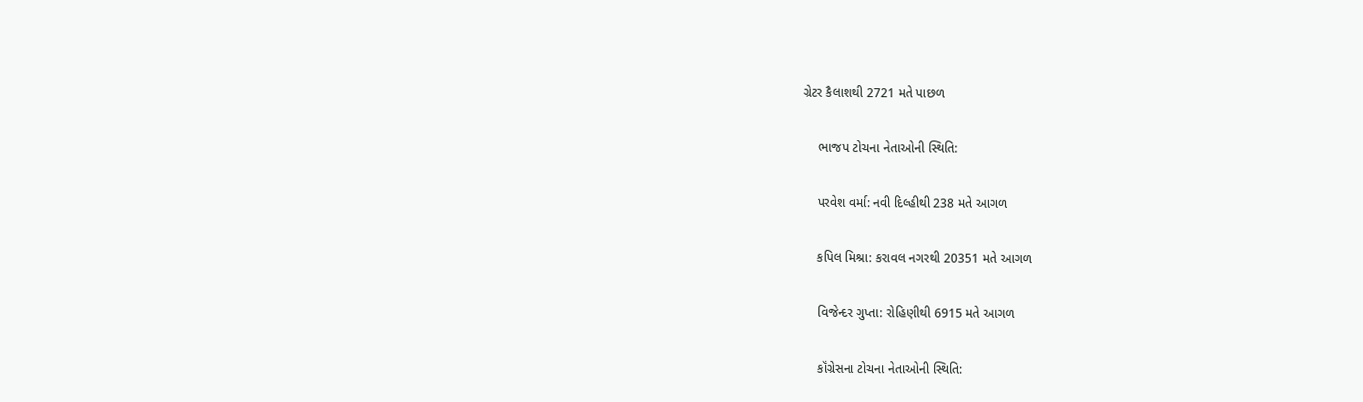ગ્રેટર કૈલાશથી 2721 મતે પાછળ

    ભાજપ ટોચના નેતાઓની સ્થિતિ:

    પરવેશ વર્મા: નવી દિલ્હીથી 238 મતે આગળ

    કપિલ મિશ્રા: કરાવલ નગરથી 20351 મતે આગળ

    વિજેન્દર ગુપ્તા: રોહિણીથી 6915 મતે આગળ

    કૉંગ્રેસના ટોચના નેતાઓની સ્થિતિ: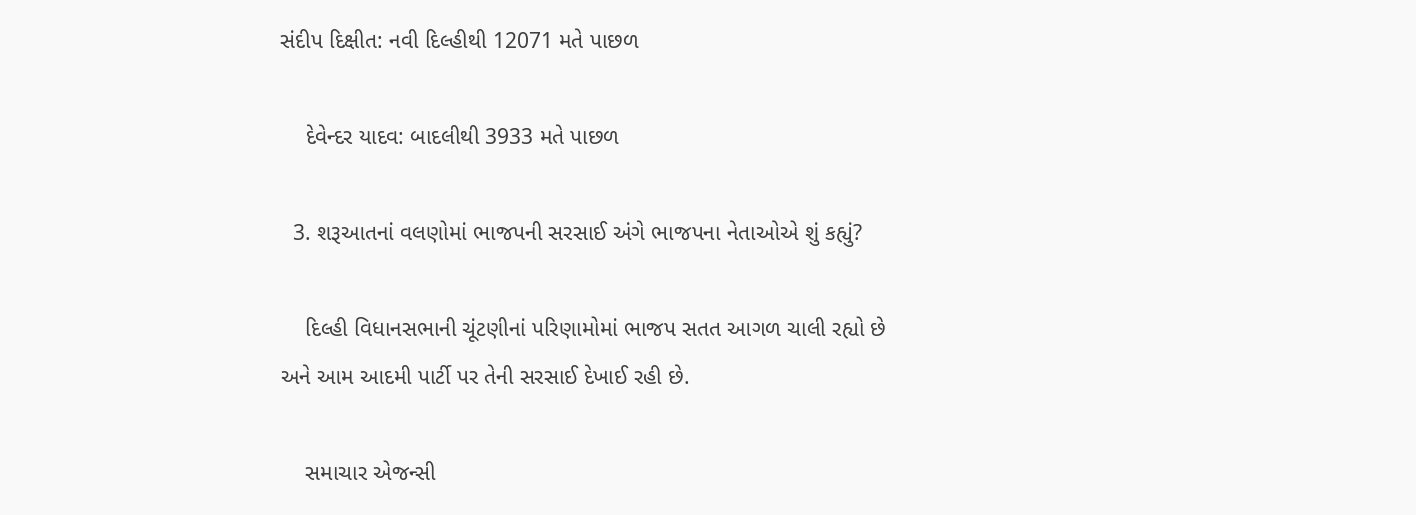સંદીપ દિક્ષીત: નવી દિલ્હીથી 12071 મતે પાછળ

    દેવેન્દર યાદવ: બાદલીથી 3933 મતે પાછળ

  3. શરૂઆતનાં વલણોમાં ભાજપની સરસાઈ અંગે ભાજપના નેતાઓએ શું કહ્યું?

    દિલ્હી વિધાનસભાની ચૂંટણીનાં પરિણામોમાં ભાજપ સતત આગળ ચાલી રહ્યો છે અને આમ આદમી પાર્ટી પર તેની સરસાઈ દેખાઈ રહી છે.

    સમાચાર એજન્સી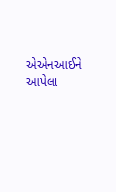એએનઆઈને આપેલા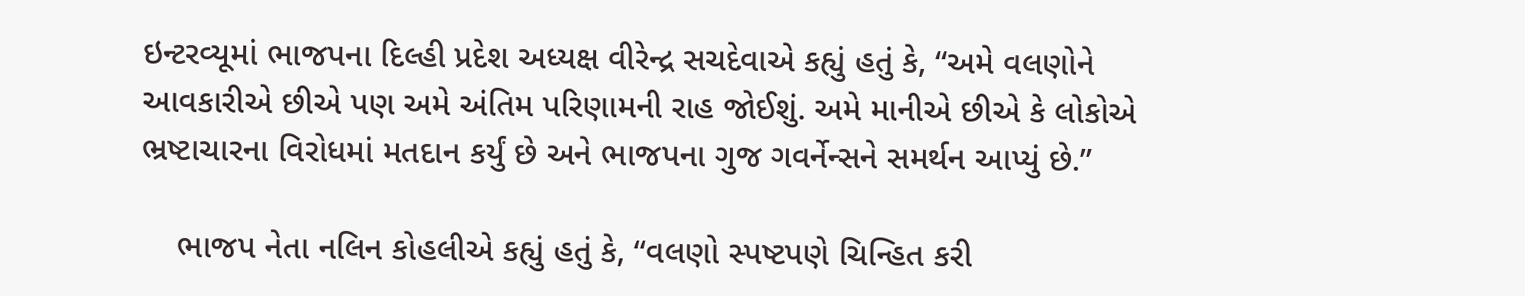ઇન્ટરવ્યૂમાં ભાજપના દિલ્હી પ્રદેશ અધ્યક્ષ વીરેન્દ્ર સચદેવાએ કહ્યું હતું કે, “અમે વલણોને આવકારીએ છીએ પણ અમે અંતિમ પરિણામની રાહ જોઈશું. અમે માનીએ છીએ કે લોકોએ ભ્રષ્ટાચારના વિરોધમાં મતદાન કર્યું છે અને ભાજપના ગુજ ગવર્નેન્સને સમર્થન આપ્યું છે.”

    ભાજપ નેતા નલિન કોહલીએ કહ્યું હતું કે, “વલણો સ્પષ્ટપણે ચિન્હિત કરી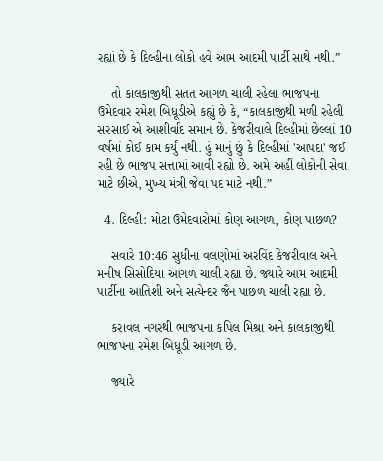રહ્યાં છે કે દિલ્હીના લોકો હવે આમ આદમી પાર્ટી સાથે નથી.”

    તો કાલકાજીથી સતત આગળ ચાલી રહેલા ભાજપના ઉમેદવાર રમેશ બિધૂડીએ કહ્યું છે કે, “કાલકાજીથી મળી રહેલી સરસાઈ એ આશીર્વાદ સમાન છે. કેજરીવાલે દિલ્હીમાં છેલ્લાં 10 વર્ષમાં કોઈ કામ કર્યું નથી. હું માનું છું કે દિલ્હીમાં 'આપદા' જઈ રહી છે ભાજપ સત્તામાં આવી રહ્યો છે. અમે અહીં લોકોની સેવા માટે છીએ, મુખ્ય મંત્રી જેવા પદ માટે નથી.”

  4. દિલ્હી: મોટા ઉમેદવારોમાં કોણ આગળ, કોણ પાછળ?

    સવારે 10:46 સુધીના વલણોમાં અરવિંદ કેજરીવાલ અને મનીષ સિસોદિયા આગળ ચાલી રહ્યા છે. જ્યારે આમ આદમી પાર્ટીના આતિશી અને સત્યેન્દર જૈન પાછળ ચાલી રહ્યા છે.

    કરાવલ નગરથી ભાજપના કપિલ મિશ્રા અને કાલકાજીથી ભાજપના રમેશ બિધૂડી આગળ છે.

    જ્યારે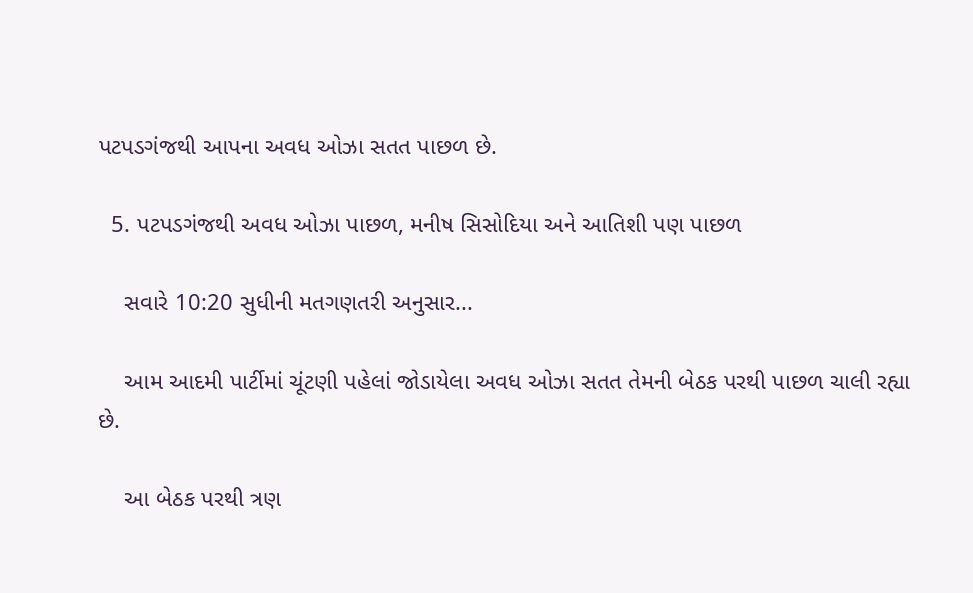પટપડગંજથી આપના અવધ ઓઝા સતત પાછળ છે.

  5. પટપડગંજથી અવધ ઓઝા પાછળ, મનીષ સિસોદિયા અને આતિશી પણ પાછળ

    સવારે 10:20 સુધીની મતગણતરી અનુસાર...

    આમ આદમી પાર્ટીમાં ચૂંટણી પહેલાં જોડાયેલા અવધ ઓઝા સતત તેમની બેઠક પરથી પાછળ ચાલી રહ્યા છે.

    આ બેઠક પરથી ત્રણ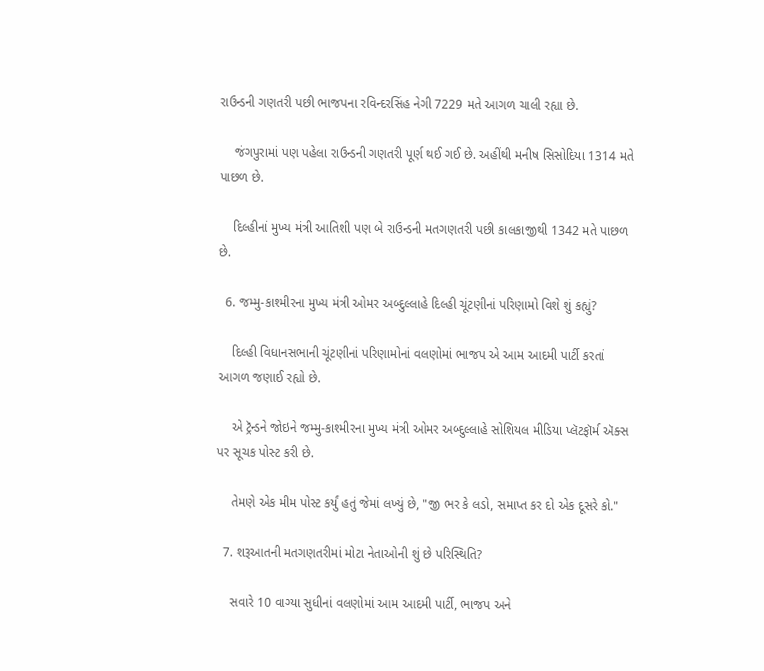રાઉન્ડની ગણતરી પછી ભાજપના રવિન્દરસિંહ નેગી 7229 મતે આગળ ચાલી રહ્યા છે.

    જંગપુરામાં પણ પહેલા રાઉન્ડની ગણતરી પૂર્ણ થઈ ગઈ છે. અહીંથી મનીષ સિસોદિયા 1314 મતે પાછળ છે.

    દિલ્હીનાં મુખ્ય મંત્રી આતિશી પણ બે રાઉન્ડની મતગણતરી પછી કાલકાજીથી 1342 મતે પાછળ છે.

  6. જમ્મુ-કાશ્મીરના મુખ્ય મંત્રી ઓમર અબ્દુલ્લાહે દિલ્હી ચૂંટણીનાં પરિણામો વિશે શું કહ્યું?

    દિલ્હી વિધાનસભાની ચૂંટણીનાં પરિણામોનાં વલણોમાં ભાજપ એ આમ આદમી પાર્ટી કરતાં આગળ જણાઈ રહ્યો છે.

    એ ટ્રૅન્ડને જોઇને જમ્મુ-કાશ્મીરના મુખ્ય મંત્રી ઓમર અબ્દુલ્લાહે સોશિયલ મીડિયા પ્લૅટફૉર્મ ‍ઍક્સ પર સૂચક પોસ્ટ કરી છે.

    તેમણે એક મીમ પોસ્ટ કર્યું હતું જેમાં લખ્યું છે, "જી ભર કે લડો, સમાપ્ત કર દો એક દૂસરે કો."

  7. શરૂઆતની મતગણતરીમાં મોટા નેતાઓની શું છે પરિસ્થિતિ?

    સવારે 10 વાગ્યા સુધીનાં વલણોમાં આમ આદમી પાર્ટી, ભાજપ અને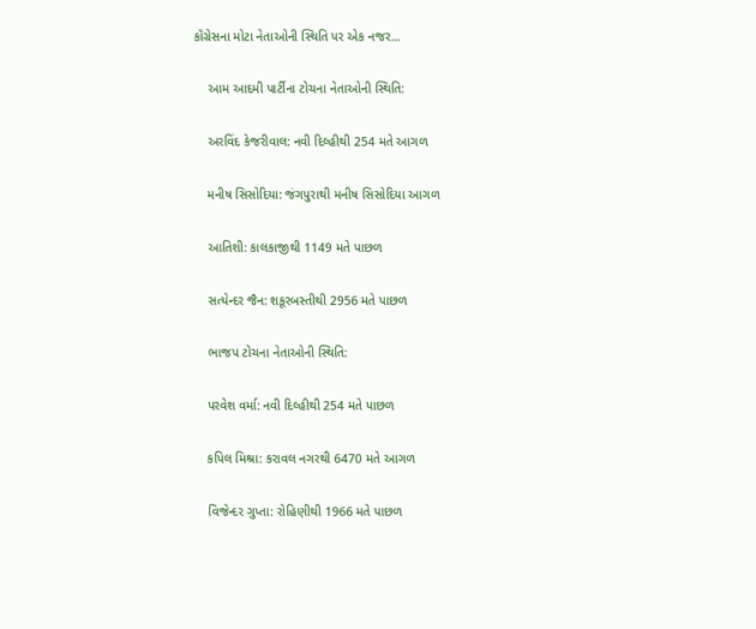કૉંગ્રેસના મોટા નેતાઓની સ્થિતિ પર એક નજર...

    આમ આદમી પાર્ટીના ટોચના નેતાઓની સ્થિતિ:

    અરવિંદ કેજરીવાલ: નવી દિલ્હીથી 254 મતે આગળ

    મનીષ સિસોદિયા: જંગપુરાથી મનીષ સિસોદિયા આગળ

    આતિશી: કાલકાજીથી 1149 મતે પાછળ

    સત્યેન્દર જૈન: શકૂરબસ્તીથી 2956 મતે પાછળ

    ભાજપ ટોચના નેતાઓની સ્થિતિ:

    પરવેશ વર્મા: નવી દિલ્હીથી 254 મતે પાછળ

    કપિલ મિશ્રા: કરાવલ નગરથી 6470 મતે આગળ

    વિજેન્દર ગુપ્તા: રોહિણીથી 1966 મતે પાછળ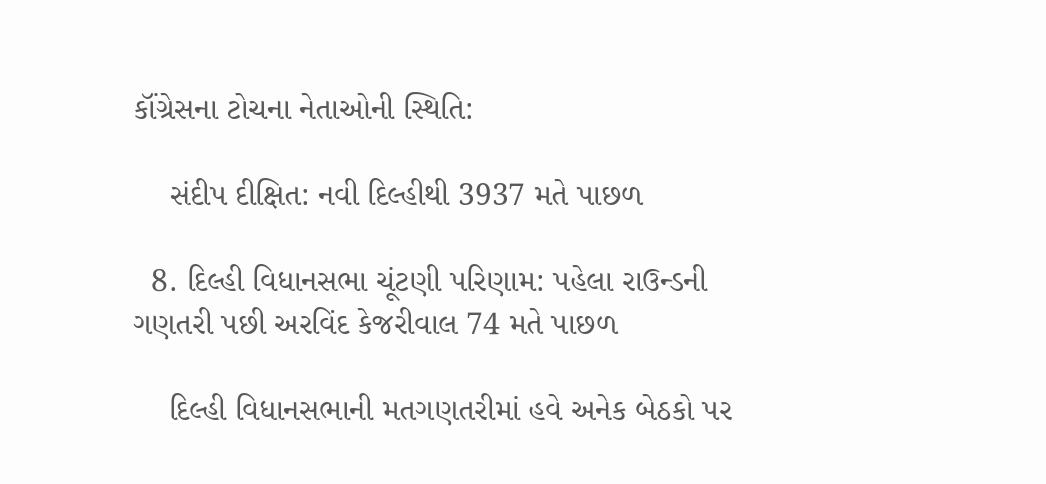કૉંગ્રેસના ટોચના નેતાઓની સ્થિતિ:

    સંદીપ દીક્ષિત: નવી દિલ્હીથી 3937 મતે પાછળ

  8. દિલ્હી વિધાનસભા ચૂંટણી પરિણામ: પહેલા રાઉન્ડની ગણતરી પછી અરવિંદ કેજરીવાલ 74 મતે પાછળ

    દિલ્હી વિધાનસભાની મતગણતરીમાં હવે અનેક બેઠકો પર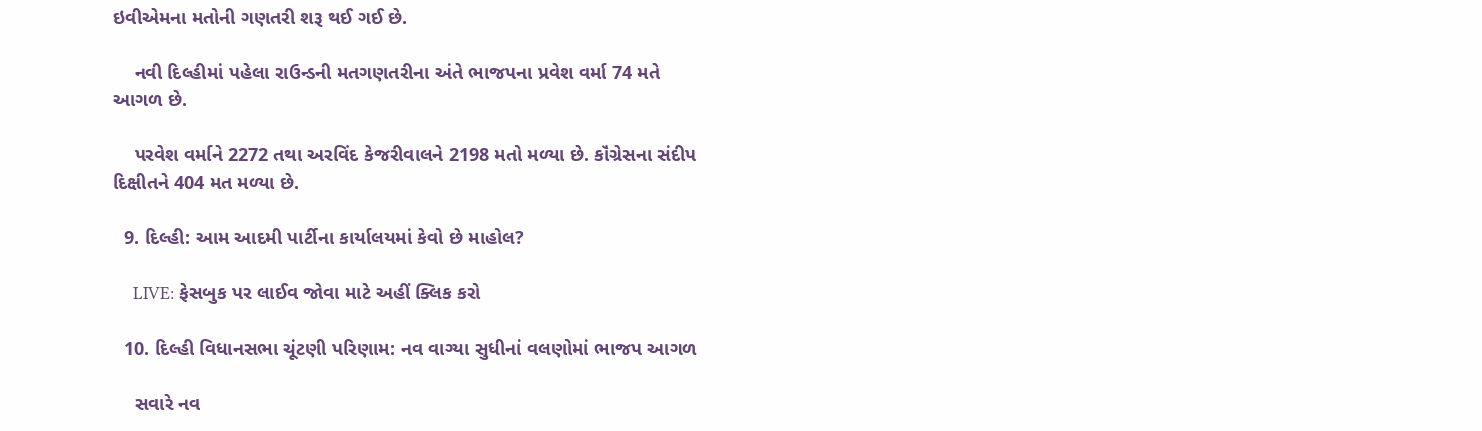ઇવીએમના મતોની ગણતરી શરૂ થઈ ગઈ છે.

    નવી દિલ્હીમાં પહેલા રાઉન્ડની મતગણતરીના અંતે ભાજપના પ્રવેશ વર્મા 74 મતે આગળ છે.

    પરવેશ વર્માને 2272 તથા અરવિંદ કેજરીવાલને 2198 મતો મળ્યા છે. કૉંગ્રેસના સંદીપ દિક્ષીતને 404 મત મળ્યા છે.

  9. દિલ્હી: આમ આદમી પાર્ટીના કાર્યાલયમાં કેવો છે માહોલ?

    LIVE: ફેસબુક પર લાઈવ જોવા માટે અહીં ક્લિક કરો

  10. દિલ્હી વિધાનસભા ચૂંટણી પરિણામ: નવ વાગ્યા સુધીનાં વલણોમાં ભાજપ આગળ

    સવારે નવ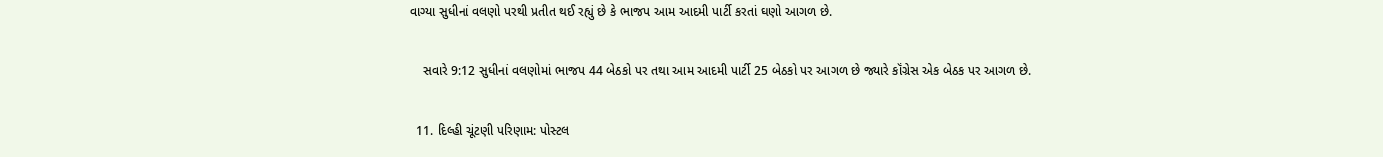વાગ્યા સુધીનાં વલણો પરથી પ્રતીત થઈ રહ્યું છે કે ભાજપ આમ આદમી પાર્ટી કરતાં ઘણો આગળ છે.

    સવારે 9:12 સુધીનાં વલણોમાં ભાજપ 44 બેઠકો પર તથા આમ આદમી પાર્ટી 25 બેઠકો પર આગળ છે જ્યારે કૉંગ્રેસ એક બેઠક પર આગળ છે.

  11. દિલ્હી ચૂંટણી પરિણામ: પોસ્ટલ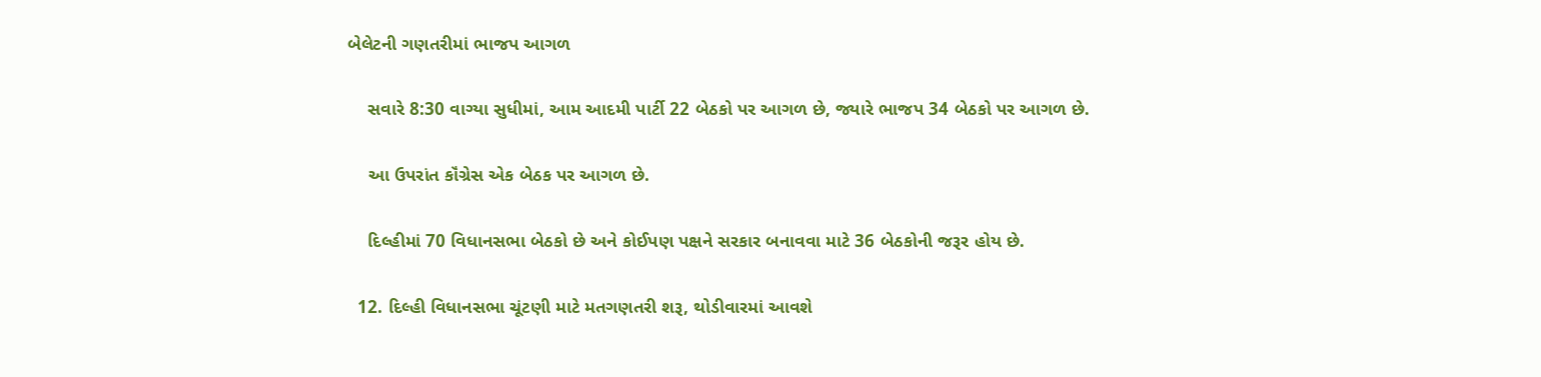બેલેટની ગણતરીમાં ભાજપ આગળ

    સવારે 8:30 વાગ્યા સુધીમાં, આમ આદમી પાર્ટી 22 બેઠકો પર આગળ છે, જ્યારે ભાજપ 34 બેઠકો પર આગળ છે.

    આ ઉપરાંત કૉંગ્રેસ એક બેઠક પર આગળ છે.

    દિલ્હીમાં 70 વિધાનસભા બેઠકો છે અને કોઈપણ પક્ષને સરકાર બનાવવા માટે 36 બેઠકોની જરૂર હોય છે.

  12. દિલ્હી વિધાનસભા ચૂંટણી માટે મતગણતરી શરૂ, થોડીવારમાં આવશે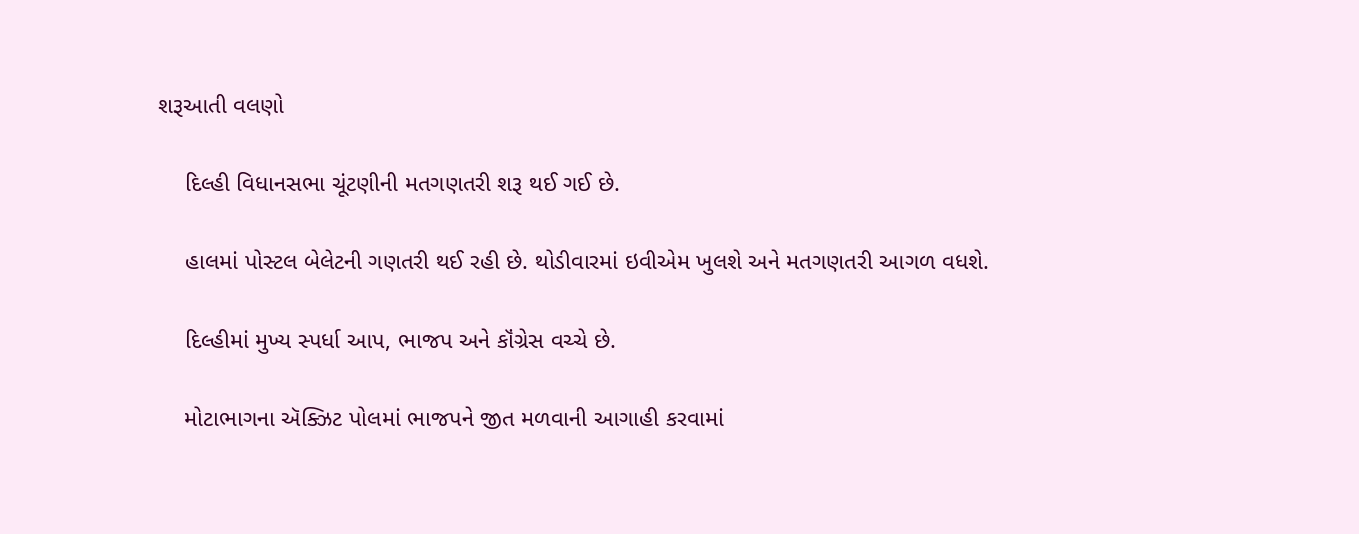શરૂઆતી વલણો

    દિલ્હી વિધાનસભા ચૂંટણીની મતગણતરી શરૂ થઈ ગઈ છે.

    હાલમાં પોસ્ટલ બેલેટની ગણતરી થઈ રહી છે. થોડીવારમાં ઇવીએમ ખુલશે અને મતગણતરી આગળ વધશે.

    દિલ્હીમાં મુખ્ય સ્પર્ધા આપ, ભાજપ અને કૉંગ્રેસ વચ્ચે છે.

    મોટાભાગના ઍક્ઝિટ પોલમાં ભાજપને જીત મળવાની આગાહી કરવામાં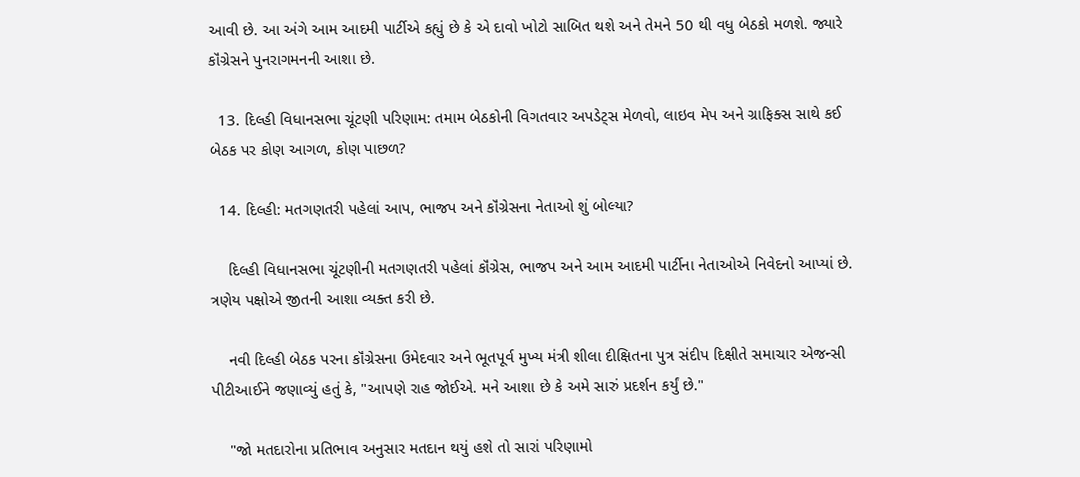આવી છે. આ અંગે આમ આદમી પાર્ટીએ કહ્યું છે કે એ દાવો ખોટો સાબિત થશે અને તેમને 50 થી વધુ બેઠકો મળશે. જ્યારે કૉંગ્રેસને પુનરાગમનની આશા છે.

  13. દિલ્હી વિધાનસભા ચૂંટણી પરિણામ: તમામ બેઠકોની વિગતવાર અપડેટ્સ મેળવો, લાઇવ મેપ અને ગ્રાફિક્સ સાથે કઈ બેઠક પર કોણ આગળ, કોણ પાછળ?

  14. દિલ્હી: મતગણતરી પહેલાં આપ, ભાજપ અને કૉંગ્રેસના નેતાઓ શું બોલ્યા?

    દિલ્હી વિધાનસભા ચૂંટણીની મતગણતરી પહેલાં કૉંગ્રેસ, ભાજપ અને આમ આદમી પાર્ટીના નેતાઓએ નિવેદનો આપ્યાં છે. ત્રણેય પક્ષોએ જીતની આશા વ્યક્ત કરી છે.

    નવી દિલ્હી બેઠક પરના કૉંગ્રેસના ઉમેદવાર અને ભૂતપૂર્વ મુખ્ય મંત્રી શીલા દીક્ષિતના પુત્ર સંદીપ દિક્ષીતે સમાચાર એજન્સી પીટીઆઈને જણાવ્યું હતું કે, "આપણે રાહ જોઈએ. મને આશા છે કે અમે સારું પ્રદર્શન કર્યું છે."

    "જો મતદારોના પ્રતિભાવ અનુસાર મતદાન થયું હશે તો સારાં પરિણામો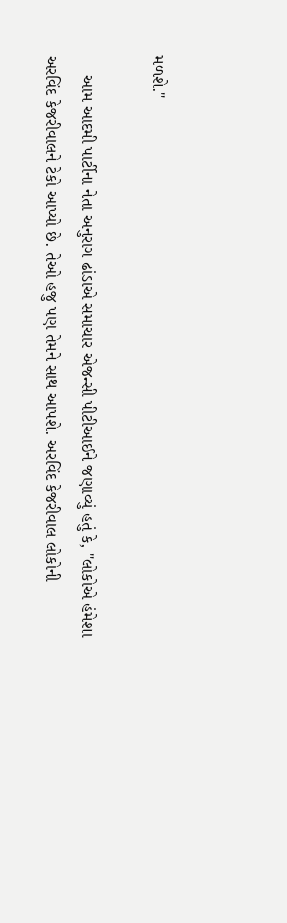મળશે."

    આમ આદમી પાર્ટીના નેતા અનુરાગ ઢાંડાએ સમાચાર એજન્સી પીટીઆઈને જણાવ્યું હતું કે, "લોકોએ હંમેશા અરવિંદ કેજરીવાલને ટેકો આપ્યો છે. તેઓ હજુ પણ તેમને સાથ આપશે. અરવિંદ કેજરીવાલ લોકોની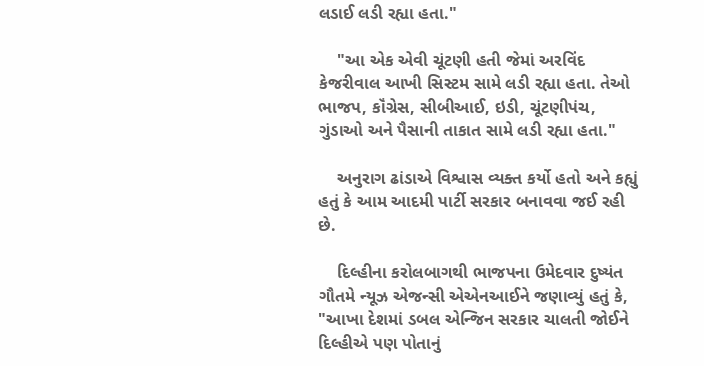લડાઈ લડી રહ્યા હતા."

    "આ એક એવી ચૂંટણી હતી જેમાં અરવિંદ કેજરીવાલ આખી સિસ્ટમ સામે લડી રહ્યા હતા. તેઓ ભાજપ, કૉંગ્રેસ, સીબીઆઈ, ઇડી, ચૂંટણીપંચ, ગુંડાઓ અને પૈસાની તાકાત સામે લડી રહ્યા હતા."

    અનુરાગ ઢાંડાએ વિશ્વાસ વ્યક્ત કર્યો હતો અને કહ્યું હતું કે આમ આદમી પાર્ટી સરકાર બનાવવા જઈ રહી છે.

    દિલ્હીના કરોલબાગથી ભાજપના ઉમેદવાર દુષ્યંત ગૌતમે ન્યૂઝ એજન્સી એએનઆઈને જણાવ્યું હતું કે, "આખા દેશમાં ડબલ એન્જિન સરકાર ચાલતી જોઈને દિલ્હીએ પણ પોતાનું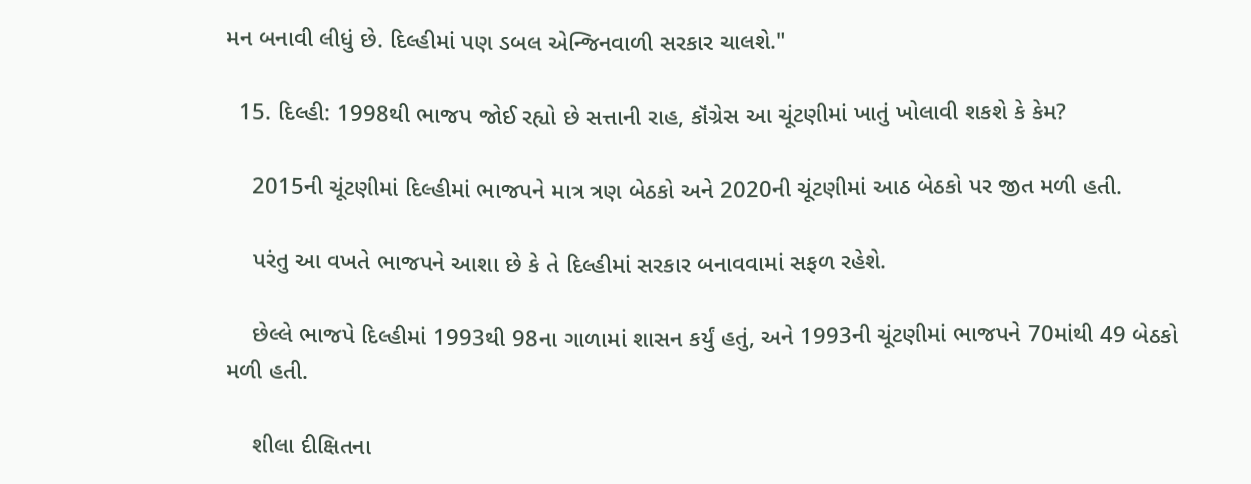મન બનાવી લીધું છે. દિલ્હીમાં પણ ડબલ એન્જિનવાળી સરકાર ચાલશે."

  15. દિલ્હી: 1998થી ભાજપ જોઈ રહ્યો છે સત્તાની રાહ, કૉંગ્રેસ આ ચૂંટણીમાં ખાતું ખોલાવી શકશે કે કેમ?

    2015ની ચૂંટણીમાં દિલ્હીમાં ભાજપને માત્ર ત્રણ બેઠકો અને 2020ની ચૂંટણીમાં આઠ બેઠકો પર જીત મળી હતી.

    પરંતુ આ વખતે ભાજપને આશા છે કે તે દિલ્હીમાં સરકાર બનાવવામાં સફળ રહેશે.

    છેલ્લે ભાજપે દિલ્હીમાં 1993થી 98ના ગાળામાં શાસન કર્યું હતું, અને 1993ની ચૂંટણીમાં ભાજપને 70માંથી 49 બેઠકો મળી હતી.

    શીલા દીક્ષિતના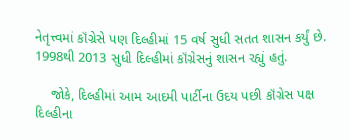નેતૃત્ત્વમાં કૉંગ્રેસે પણ દિલ્હીમાં 15 વર્ષ સુધી સતત શાસન કર્યું છે. 1998થી 2013 સુધી દિલ્હીમાં કૉંગ્રેસનું શાસન રહ્યું હતું.

    જોકે, દિલ્હીમાં આમ આદમી પાર્ટીના ઉદય પછી કૉંગ્રેસ પક્ષ દિલ્હીના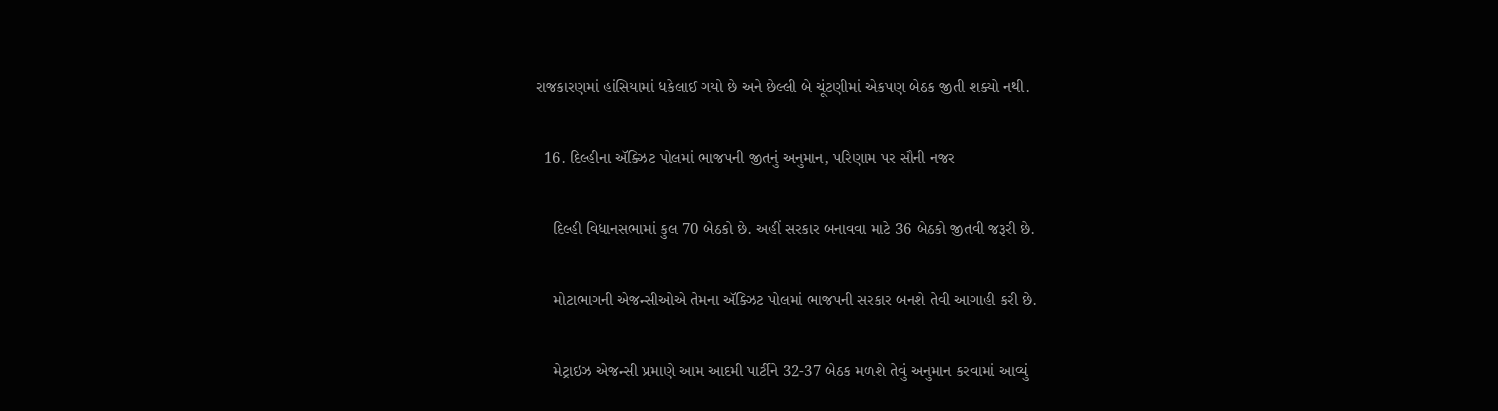રાજકારણમાં હાંસિયામાં ધકેલાઈ ગયો છે અને છેલ્લી બે ચૂંટણીમાં એકપણ બેઠક જીતી શક્યો નથી.

  16. દિલ્હીના ઍક્ઝિટ પોલમાં ભાજપની જીતનું અનુમાન, પરિણામ પર સૌની નજર

    દિલ્હી વિધાનસભામાં કુલ 70 બેઠકો છે. અહીં સરકાર બનાવવા માટે 36 બેઠકો જીતવી જરૂરી છે.

    મોટાભાગની એજન્સીઓએ તેમના ઍક્ઝિટ પોલમાં ભાજપની સરકાર બનશે તેવી આગાહી કરી છે.

    મેટ્રાઇઝ એજન્સી પ્રમાણે આમ આદમી પાર્ટીને 32-37 બેઠક મળશે તેવું અનુમાન કરવામાં આવ્યું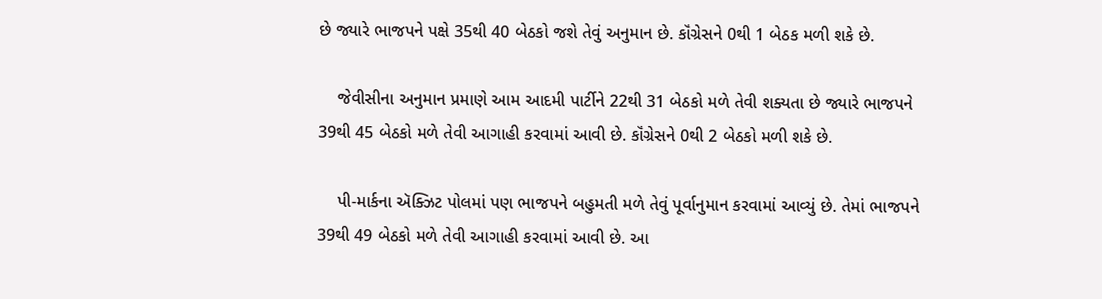છે જ્યારે ભાજપને પક્ષે 35થી 40 બેઠકો જશે તેવું અનુમાન છે. કૉંગ્રેસને 0થી 1 બેઠક મળી શકે છે.

    જેવીસીના અનુમાન પ્રમાણે આમ આદમી પાર્ટીને 22થી 31 બેઠકો મળે તેવી શક્યતા છે જ્યારે ભાજપને 39થી 45 બેઠકો મળે તેવી આગાહી કરવામાં આવી છે. કૉંગ્રેસને 0થી 2 બેઠકો મળી શકે છે.

    પી-માર્કના ઍક્ઝિટ પોલમાં પણ ભાજપને બહુમતી મળે તેવું પૂર્વાનુમાન કરવામાં આવ્યું છે. તેમાં ભાજપને 39થી 49 બેઠકો મળે તેવી આગાહી કરવામાં આવી છે. આ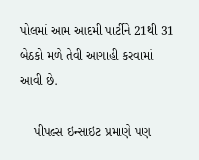પોલમાં આમ આદમી પાર્ટીને 21થી 31 બેઠકો મળે તેવી આગાહી કરવામાં આવી છે.

    પીપલ્સ ઇન્સાઇટ પ્રમાણે પણ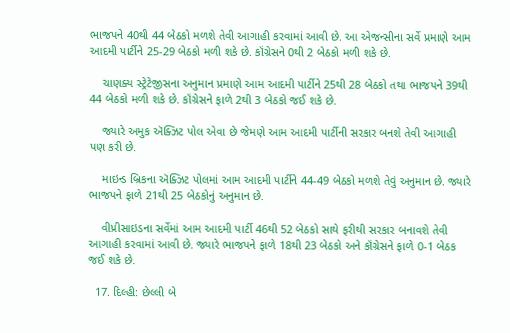ભાજપને 40થી 44 બેઠકો મળશે તેવી આગાહી કરવામાં આવી છે. આ એજન્સીના સર્વે પ્રમાણે આમ આદમી પાર્ટીને 25-29 બેઠકો મળી શકે છે. કૉંગ્રેસને 0થી 2 બેઠકો મળી શકે છે.

    ચાણક્ય સ્ટ્રેટેજીસના અનુમાન પ્રમાણે આમ આદમી પાર્ટીને 25થી 28 બેઠકો તથા ભાજપને 39થી 44 બેઠકો મળી શકે છે. કૉંગ્રેસને ફાળે 2થી 3 બેઠકો જઈ શકે છે.

    જ્યારે અમુક ઍક્ઝિટ પોલ એવા છે જેમણે આમ આદમી પાર્ટીની સરકાર બનશે તેવી આગાહી પણ કરી છે.

    માઇન્ડ બ્રિકના ઍક્ઝિટ પોલમાં આમ આદમી પાર્ટીને 44-49 બેઠકો મળશે તેવું અનુમાન છે. જ્યારે ભાજપને ફાળે 21થી 25 બેઠકોનું અનુમાન છે.

    વીપ્રીસાઇડના સર્વેમાં આમ આદમી પાર્ટી 46થી 52 બેઠકો સાથે ફરીથી સરકાર બનાવશે તેવી આગાહી કરવામાં આવી છે. જ્યારે ભાજપને ફાળે 18થી 23 બેઠકો અને કૉંગ્રેસને ફાળે 0-1 બેઠક જઈ શકે છે.

  17. દિલ્હી: છેલ્લી બે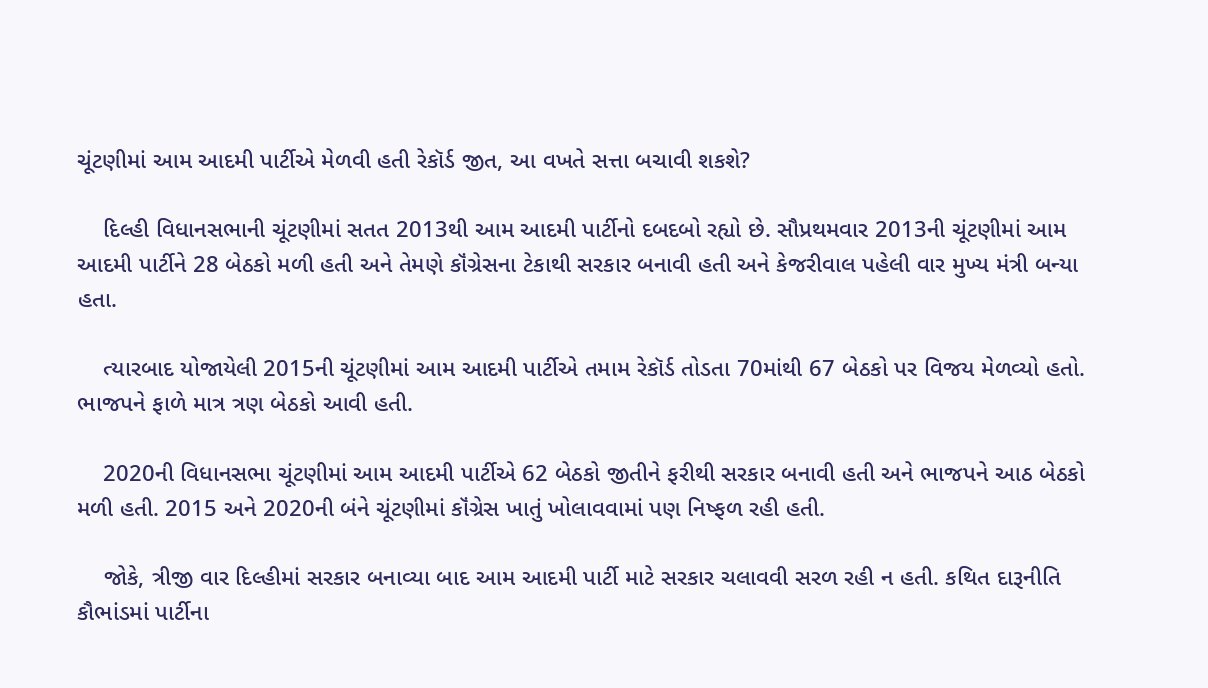ચૂંટણીમાં આમ આદમી પાર્ટીએ મેળવી હતી રેકૉર્ડ જીત, આ વખતે સત્તા બચાવી શકશે?

    દિલ્હી વિધાનસભાની ચૂંટણીમાં સતત 2013થી આમ આદમી પાર્ટીનો દબદબો રહ્યો છે. સૌપ્રથમવાર 2013ની ચૂંટણીમાં આમ આદમી પાર્ટીને 28 બેઠકો મળી હતી અને તેમણે કૉંગ્રેસના ટેકાથી સરકાર બનાવી હતી અને કેજરીવાલ પહેલી વાર મુખ્ય મંત્રી બન્યા હતા.

    ત્યારબાદ યોજાયેલી 2015ની ચૂંટણીમાં આમ આદમી પાર્ટીએ તમામ રેકૉર્ડ તોડતા 70માંથી 67 બેઠકો પર વિજય મેળવ્યો હતો. ભાજપને ફાળે માત્ર ત્રણ બેઠકો આવી હતી.

    2020ની વિધાનસભા ચૂંટણીમાં આમ આદમી પાર્ટીએ 62 બેઠકો જીતીને ફરીથી સરકાર બનાવી હતી અને ભાજપને આઠ બેઠકો મળી હતી. 2015 અને 2020ની બંને ચૂંટણીમાં કૉંગ્રેસ ખાતું ખોલાવવામાં પણ નિષ્ફળ રહી હતી.

    જોકે, ત્રીજી વાર દિલ્હીમાં સરકાર બનાવ્યા બાદ આમ આદમી પાર્ટી માટે સરકાર ચલાવવી સરળ રહી ન હતી. કથિત દારૂનીતિ કૌભાંડમાં પાર્ટીના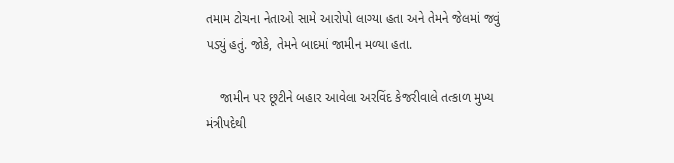તમામ ટોચના નેતાઓ સામે આરોપો લાગ્યા હતા અને તેમને જેલમાં જવું પડ્યું હતું. જોકે, તેમને બાદમાં જામીન મળ્યા હતા.

    જામીન પર છૂટીને બહાર આવેલા અરવિંદ કેજરીવાલે તત્કાળ મુખ્ય મંત્રીપદેથી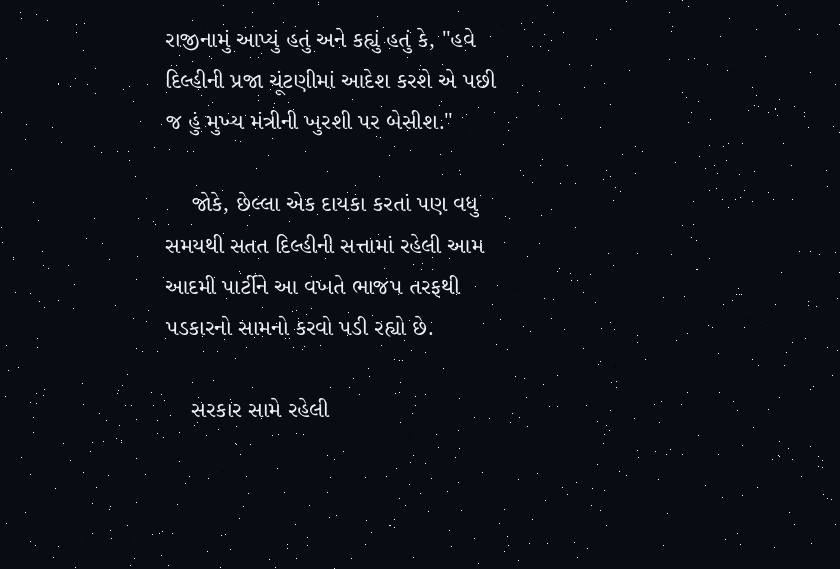રાજીનામું આપ્યું હતું અને કહ્યું હતું કે, "હવે દિલ્હીની પ્રજા ચૂંટણીમાં આદેશ કરશે એ પછી જ હું મુખ્ય મંત્રીની ખુરશી પર બેસીશ."

    જોકે, છેલ્લા એક દાયકા કરતાં પણ વધુ સમયથી સતત દિલ્હીની સત્તામાં રહેલી આમ આદમી પાર્ટીને આ વખતે ભાજપ તરફથી પડકારનો સામનો કરવો પડી રહ્યો છે.

    સરકાર સામે રહેલી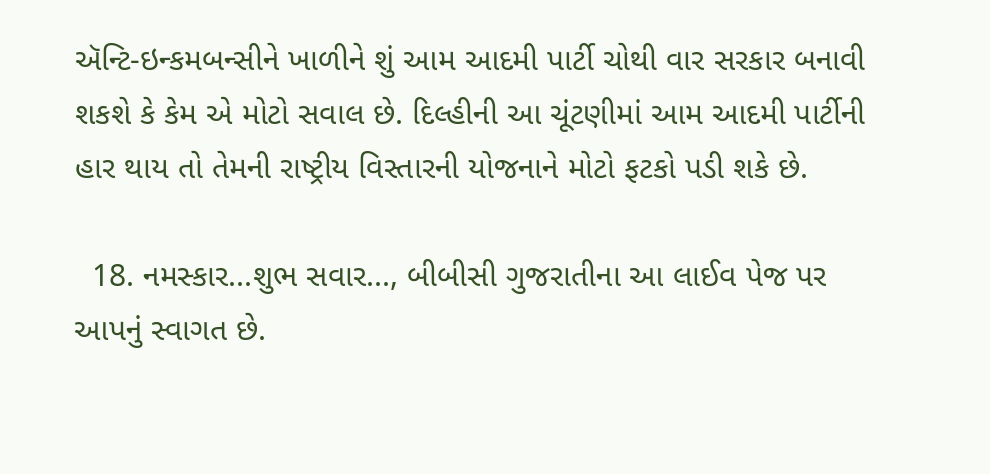ઍન્ટિ-ઇન્કમબન્સીને ખાળીને શું આમ આદમી પાર્ટી ચોથી વાર સરકાર બનાવી શકશે કે કેમ એ મોટો સવાલ છે. દિલ્હીની આ ચૂંટણીમાં આમ આદમી પાર્ટીની હાર થાય તો તેમની રાષ્ટ્રીય વિસ્તારની યોજનાને મોટો ફટકો પડી શકે છે.

  18. નમસ્કાર...શુભ સવાર..., બીબીસી ગુજરાતીના આ લાઈવ પેજ પર આપનું સ્વાગત છે.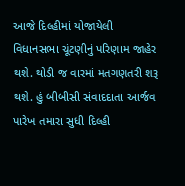આજે દિલ્હીમાં યોજાયેલી વિધાનસભા ચૂંટણીનું પરિણામ જાહેર થશે. થોડી જ વારમાં મતગણતરી શરૂ થશે. હું બીબીસી સંવાદદાતા આર્જવ પારેખ તમારા સુધી દિલ્હી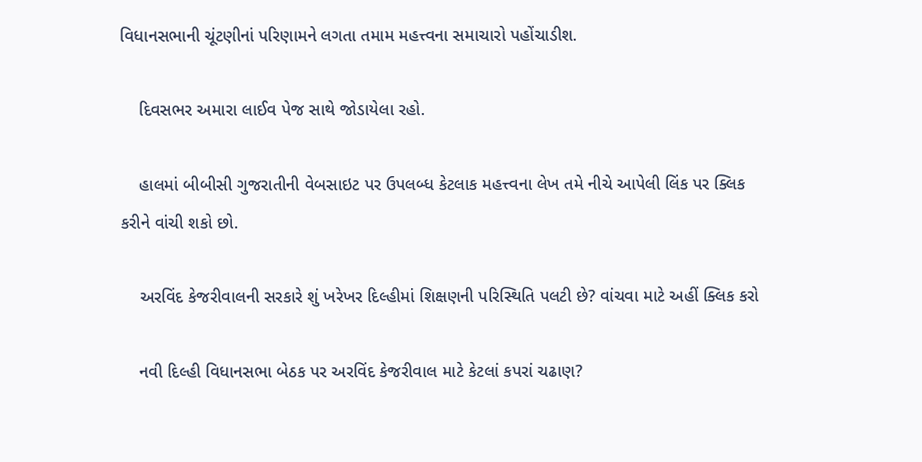વિધાનસભાની ચૂંટણીનાં પરિણામને લગતા તમામ મહત્ત્વના સમાચારો પહોંચાડીશ.

    દિવસભર અમારા લાઈવ પેજ સાથે જોડાયેલા રહો.

    હાલમાં બીબીસી ગુજરાતીની વેબસાઇટ પર ઉપલબ્ધ કેટલાક મહત્ત્વના લેખ તમે નીચે આપેલી લિંક પર ક્લિક કરીને વાંચી શકો છો.

    અરવિંદ કેજરીવાલની સરકારે શું ખરેખર દિલ્હીમાં શિક્ષણની પરિસ્થિતિ પલટી છે? વાંચવા માટે અહીં ક્લિક કરો

    નવી દિલ્હી વિધાનસભા બેઠક પર અરવિંદ કેજરીવાલ માટે કેટલાં કપરાં ચઢાણ?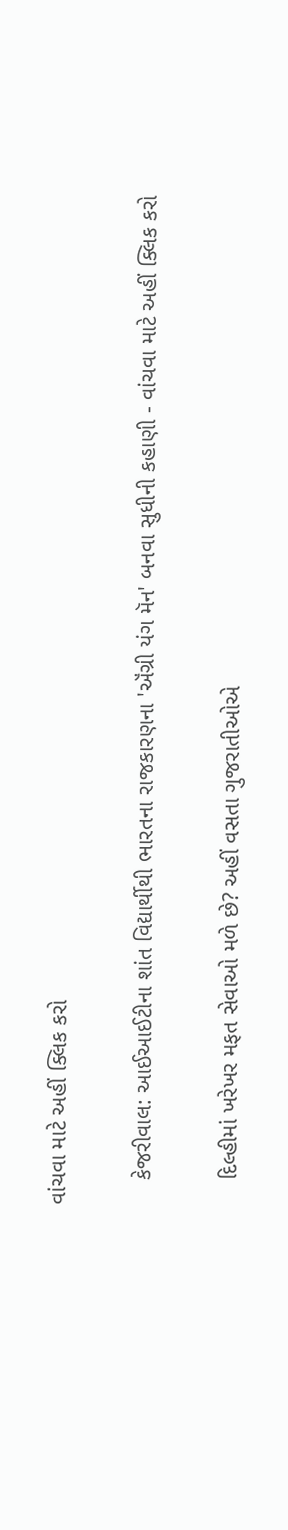વાંચવા માટે અહીં ક્લિક કરો

    કેજરીવાલ: આઈઆઈટીના શાંત વિદ્યાર્થીથી ભારતના રાજકારણના 'ઍંગ્રી યંગ મૅન' બનવા સુધીની કહાણી - વાંચવા માટે અહીં ક્લિક કરો

    દિલ્હીમાં ખરેખર મફત સેવાઓ મળે છે? અહીં વસતા ગુજરાતીઓએ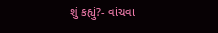શું કહ્યું?- વાંચવા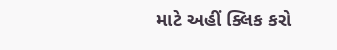માટે અહીં ક્લિક કરો